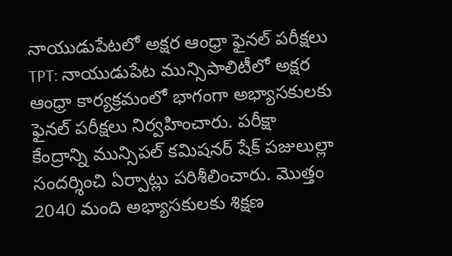నాయుడుపేటలో అక్షర ఆంధ్రా ఫైనల్ పరీక్షలు
TPT: నాయుడుపేట మున్సిపాలిటీలో అక్షర ఆంధ్రా కార్యక్రమంలో భాగంగా అభ్యాసకులకు ఫైనల్ పరీక్షలు నిర్వహించారు. పరీక్షా కేంద్రాన్ని మున్సిపల్ కమిషనర్ షేక్ పజులుల్లా సందర్శించి ఏర్పాట్లు పరిశీలించారు. మొత్తం 2040 మంది అభ్యాసకులకు శిక్షణ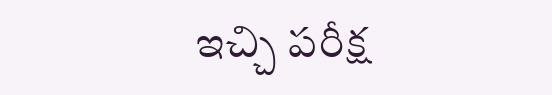ఇచ్చి పరీక్ష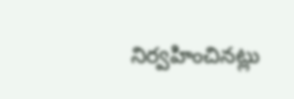నిర్వహించినట్లు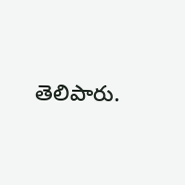తెలిపారు.